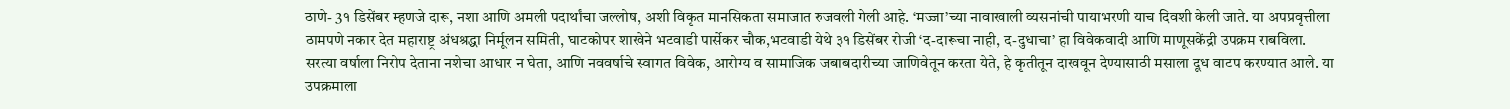ठाणे- 3१ डिसेंबर म्हणजे दारू, नशा आणि अमली पदार्थांचा जल्लोष, अशी विकृत मानसिकता समाजात रुजवली गेली आहे. ‘मज्जा’च्या नावाखाली व्यसनांची पायाभरणी याच दिवशी केली जाते. या अपप्रवृत्तीला ठामपणे नकार देत महाराष्ट्र अंधश्रद्धा निर्मूलन समिती, घाटकोपर शाखेने भटवाडी पार्सेकर चौक,भटवाडी येथे ३१ डिसेंबर रोजी ‘द-दारूचा नाही, द-दुधाचा’ हा विवेकवादी आणि माणूसकेंद्री उपक्रम राबविला.
सरत्या वर्षाला निरोप देताना नशेचा आधार न घेता, आणि नववर्षाचे स्वागत विवेक, आरोग्य व सामाजिक जबाबदारीच्या जाणिवेतून करता येते, हे कृतीतून दाखवून देण्यासाठी मसाला दूध वाटप करण्यात आले. या उपक्रमाला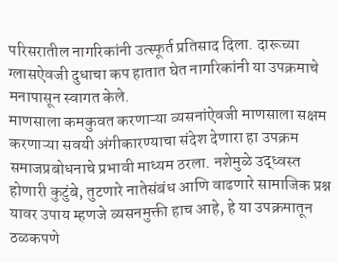परिसरातील नागरिकांनी उत्स्फूर्त प्रतिसाद दिला. दारूच्या ग्लासऐवजी दुधाचा कप हातात घेत नागरिकांनी या उपक्रमाचे मनापासून स्वागत केले.
माणसाला कमकुवत करणाऱ्या व्यसनांऐवजी माणसाला सक्षम करणाऱ्या सवयी अंगीकारण्याचा संदेश देणारा हा उपक्रम समाजप्रबोधनाचे प्रभावी माध्यम ठरला. नशेमुळे उद्ध्वस्त होणारी कुटुंबे, तुटणारे नातेसंबंध आणि वाढणारे सामाजिक प्रश्न यावर उपाय म्हणजे व्यसनमुक्ती हाच आहे, हे या उपक्रमातून ठळकपणे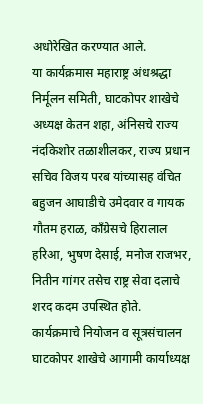अधोरेखित करण्यात आले.
या कार्यक्रमास महाराष्ट्र अंधश्रद्धा निर्मूलन समिती, घाटकोपर शाखेचे अध्यक्ष केतन शहा, अंनिसचे राज्य नंदकिशोर तळाशीलकर, राज्य प्रधान सचिव विजय परब यांच्यासह वंचित बहुजन आघाडीचे उमेदवार व गायक गौतम हराळ, काँग्रेसचे हिरालाल हरिआ, भुषण देसाई, मनोज राजभर, नितीन गांगर तसेच राष्ट्र सेवा दलाचे शरद कदम उपस्थित होते.
कार्यक्रमाचे नियोजन व सूत्रसंचालन घाटकोपर शाखेचे आगामी कार्याध्यक्ष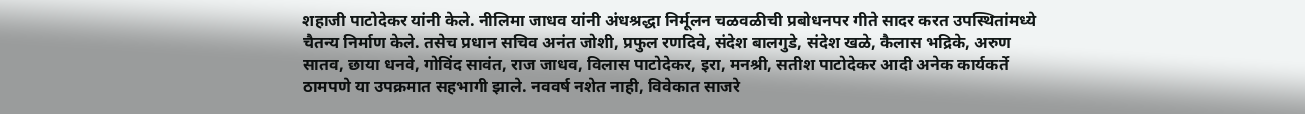शहाजी पाटोदेकर यांनी केले. नीलिमा जाधव यांनी अंधश्रद्धा निर्मूलन चळवळीची प्रबोधनपर गीते सादर करत उपस्थितांमध्ये चैतन्य निर्माण केले. तसेच प्रधान सचिव अनंत जोशी, प्रफुल रणदिवे, संदेश बालगुडे, संदेश खळे, कैलास भद्रिके, अरुण सातव, छाया धनवे, गोविंद सावंत, राज जाधव, विलास पाटोदेकर, इरा, मनश्री, सतीश पाटोदेकर आदी अनेक कार्यकर्ते ठामपणे या उपक्रमात सहभागी झाले. नववर्ष नशेत नाही, विवेकात साजरे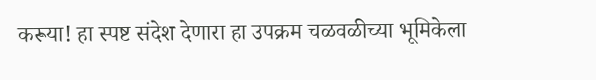करूया! हा स्पष्ट संदेश देणारा हा उपक्रम चळवळीच्या भूमिकेला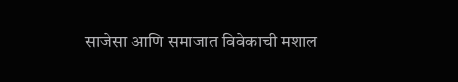साजेसा आणि समाजात विवेकाची मशाल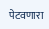पेटवणारा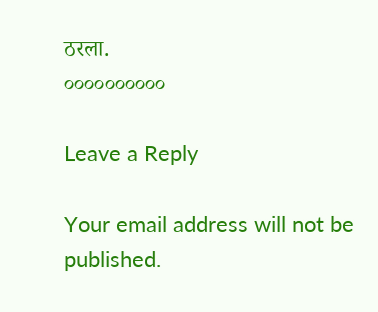ठरला.
००००००००००

Leave a Reply

Your email address will not be published.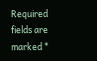Required fields are marked *